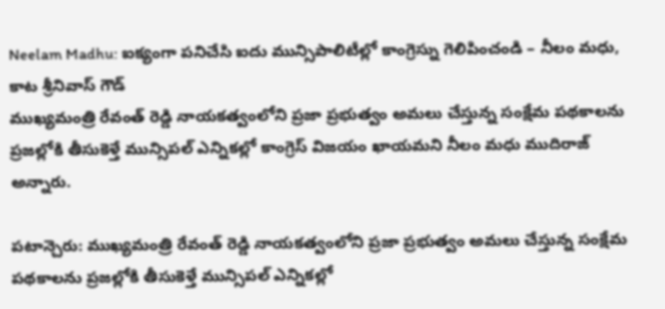Neelam Madhu: ఐక్యంగా పనిచేసి ఐదు మున్సిపాలిటీల్లో కాంగ్రెస్ను గెలిపించండి – నీలం మధు, కాట శ్రీనివాస్ గౌడ్
ముఖ్యమంత్రి రేవంత్ రెడ్డి నాయకత్వంలోని ప్రజా ప్రభుత్వం అమలు చేస్తున్న సంక్షేమ పథకాలను ప్రజల్లోకి తీసుకెళ్తే మున్సిపల్ ఎన్నికల్లో కాంగ్రెస్ విజయం ఖాయమని నీలం మధు ముదిరాజ్ అన్నారు.

పటాన్చెరు: ముఖ్యమంత్రి రేవంత్ రెడ్డి నాయకత్వంలోని ప్రజా ప్రభుత్వం అమలు చేస్తున్న సంక్షేమ పథకాలను ప్రజల్లోకి తీసుకెళ్తే మున్సిపల్ ఎన్నికల్లో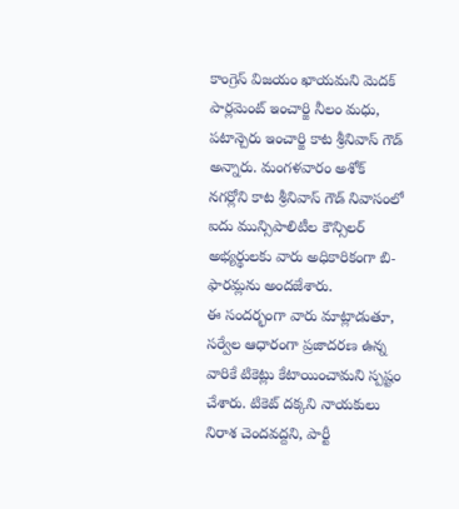కాంగ్రెస్ విజయం ఖాయమని మెదక్ పార్లమెంట్ ఇంచార్జి నీలం మధు, పటాన్చెరు ఇంచార్జి కాట శ్రీనివాస్ గౌడ్ అన్నారు. మంగళవారం అశోక్ నగర్లోని కాట శ్రీనివాస్ గౌడ్ నివాసంలో ఐదు మున్సిపాలిటీల కౌన్సిలర్ అభ్యర్థులకు వారు అధికారికంగా బి-ఫారమ్లను అందజేశారు.
ఈ సందర్భంగా వారు మాట్లాడుతూ, సర్వేల ఆధారంగా ప్రజాదరణ ఉన్న వారికే టికెట్లు కేటాయించామని స్పష్టం చేశారు. టికెట్ దక్కని నాయకులు నిరాశ చెందవద్దని, పార్టీ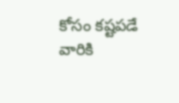కోసం కష్టపడే వారికి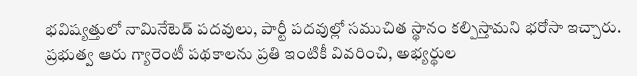భవిష్యత్తులో నామినేటెడ్ పదవులు, పార్టీ పదవుల్లో సముచిత స్థానం కల్పిస్తామని భరోసా ఇచ్చారు. ప్రభుత్వ ఆరు గ్యారెంటీ పథకాలను ప్రతి ఇంటికీ వివరించి, అభ్యర్థుల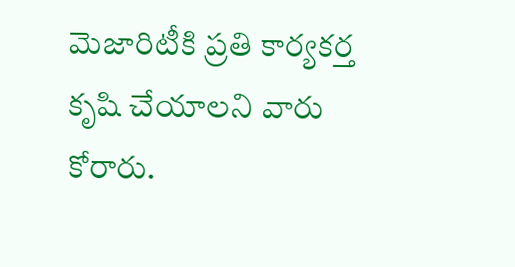మెజారిటీకి ప్రతి కార్యకర్త కృషి చేయాలని వారు కోరారు.